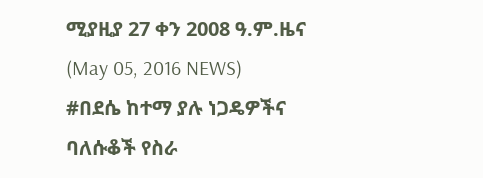ሚያዚያ 27 ቀን 2008 ዓ.ም.ዜና (May 05, 2016 NEWS)
#በደሴ ከተማ ያሉ ነጋዴዎችና ባለሱቆች የስራ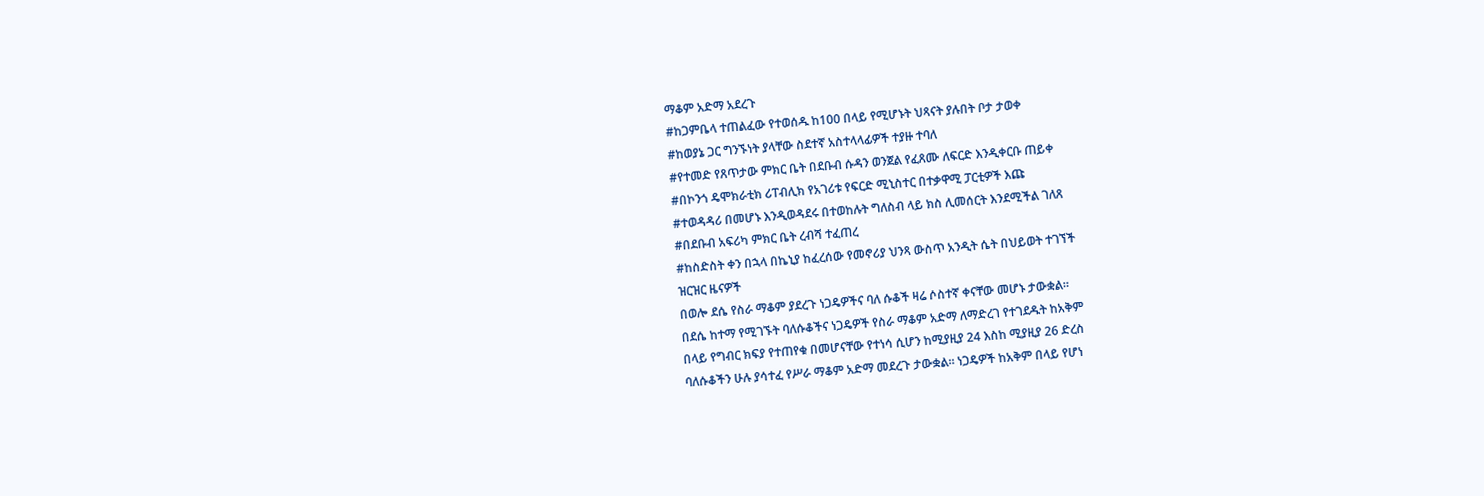ማቆም አድማ አደረጉ
#ከጋምቤላ ተጠልፈው የተወሰዱ ከ100 በላይ የሚሆኑት ህጻናት ያሉበት ቦታ ታወቀ
#ከወያኔ ጋር ግንኙነት ያላቸው ስደተኛ አስተላላፊዎች ተያዙ ተባለ
#የተመድ የጸጥታው ምክር ቤት በደቡብ ሱዳን ወንጀል የፈጸሙ ለፍርድ እንዲቀርቡ ጠይቀ
#በኮንጎ ዴሞክራቲክ ሪፐብሊክ የአገሪቱ የፍርድ ሚኒስተር በተቃዋሚ ፓርቲዎች እጩ
#ተወዳዳሪ በመሆኑ እንዲወዳደሩ በተወከሉት ግለስብ ላይ ክስ ሊመሰርት እንደሚችል ገለጸ
#በደቡብ አፍሪካ ምክር ቤት ረብሻ ተፈጠረ
#ከስድስት ቀን በኋላ በኬኒያ ከፈረሰው የመኖሪያ ህንጻ ውስጥ አንዲት ሴት በህይወት ተገኘች
ዝርዝር ዜናዎች
በወሎ ደሴ የስራ ማቆም ያደረጉ ነጋዴዎችና ባለ ሱቆች ዛሬ ሶስተኛ ቀናቸው መሆኑ ታውቋል።
በደሴ ከተማ የሚገኙት ባለሱቆችና ነጋዴዎች የስራ ማቆም አድማ ለማድረገ የተገደዱት ከአቅም
በላይ የግብር ክፍያ የተጠየቁ በመሆናቸው የተነሳ ሲሆን ከሚያዚያ 24 እስከ ሚያዚያ 26 ድረስ
ባለሱቆችን ሁሉ ያሳተፈ የሥራ ማቆም አድማ መደረጉ ታውቋል። ነጋዴዎች ከአቅም በላይ የሆነ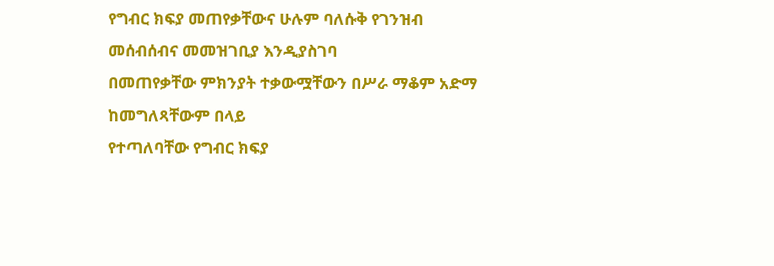የግብር ክፍያ መጠየቃቸውና ሁሉም ባለሱቅ የገንዝብ መሰብሰብና መመዝገቢያ እንዲያስገባ
በመጠየቃቸው ምክንያት ተቃውሟቸውን በሥራ ማቆም አድማ ከመግለጻቸውም በላይ
የተጣለባቸው የግብር ክፍያ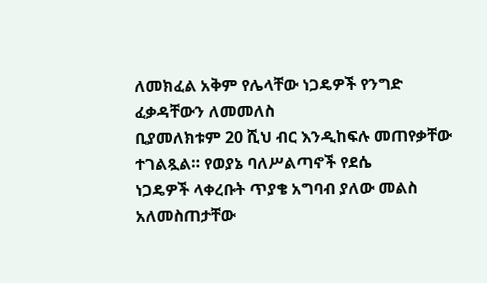ለመክፈል አቅም የሌላቸው ነጋዴዎች የንግድ ፈቃዳቸውን ለመመለስ
ቢያመለክቱም 20 ሺህ ብር እንዲከፍሉ መጠየቃቸው ተገልጿል። የወያኔ ባለሥልጣኖች የደሴ
ነጋዴዎች ላቀረቡት ጥያቄ አግባብ ያለው መልስ አለመስጠታቸው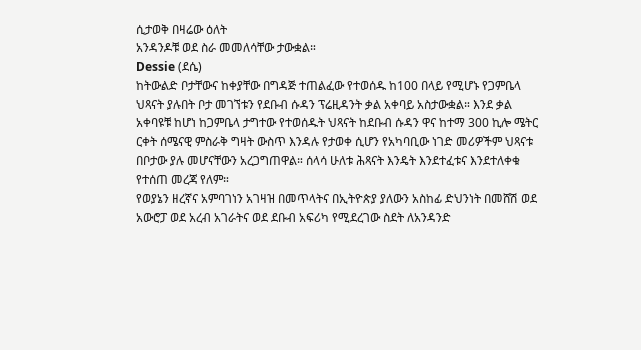ሲታወቅ በዛሬው ዕለት
አንዳንዶቹ ወደ ስራ መመለሳቸው ታውቋል።
Dessie (ደሴ)
ከትውልድ ቦታቸውና ከቀያቸው በግዳጅ ተጠልፈው የተወሰዱ ከ100 በላይ የሚሆኑ የጋምቤላ
ህጻናት ያሉበት ቦታ መገኘቱን የደቡብ ሱዳን ፕሬዚዳንት ቃል አቀባይ አስታውቋል። እንደ ቃል
አቀባዩቹ ከሆነ ከጋምቤላ ታግተው የተወሰዱት ህጻናት ከደቡብ ሱዳን ዋና ከተማ 300 ኪሎ ሜትር
ርቀት ሰሜናዊ ምስራቅ ግዛት ውስጥ እንዳሉ የታወቀ ሲሆን የአካባቢው ነገድ መሪዎችም ህጻናቱ
በቦታው ያሉ መሆናቸውን አረጋግጠዋል። ሰላሳ ሁለቱ ሕጻናት እንዴት እንደተፈቱና እንደተለቀቁ
የተሰጠ መረጃ የለም።
የወያኔን ዘረኛና አምባገነን አገዛዝ በመጥላትና በኢትዮጵያ ያለውን አስከፊ ድህንነት በመሸሽ ወደ
አውሮፓ ወደ አረብ አገራትና ወደ ደቡብ አፍሪካ የሚደረገው ስደት ለአንዳንድ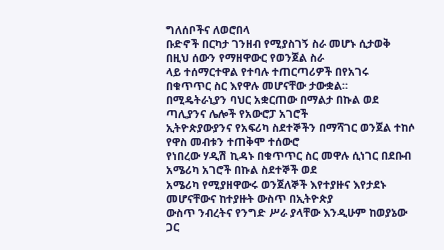ግለሰቦችና ለወሮበላ
ቡድኖች በርካታ ገንዘብ የሚያስገኝ ስራ መሆኑ ሲታወቅ በዚህ ሰውን የማዘዋውር የወንጀል ስራ
ላይ ተሰማርተዋል የተባሉ ተጠርጣሪዎች በየአገሩ በቁጥጥር ስር እየዋሉ መሆናቸው ታውቋል።
በሚዴትራኒያን ባህር አቋርጠው በማልታ በኩል ወደ ጣሊያንና ሌሎች የአውሮፓ አገሮች
ኢትዮጵያውያንና የአፍሪካ ስደተኞችን በማሻገር ወንጀል ተከሶ የዋስ መብቱን ተጠቅሞ ተሰውሮ
የነበረው ሃዲሽ ኪዳኑ በቁጥጥር ስር መዋሉ ሲነገር በደቡብ አሜሪካ አገሮች በኩል ስደተኞች ወደ
አሜሪካ የሚያዘዋውሩ ወንጀለኞች እየተያዙና እየታደኑ መሆናቸውና ከተያዙት ውስጥ በኢትዮጵያ
ውስጥ ንብረትና የንግድ ሥራ ያላቸው እንዲሁም ከወያኔው ጋር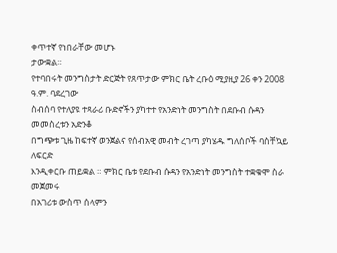ቀጥተኛ የነበራቸው መሆኑ
ታውቋል።
የተባበሩት መንግስታት ድርጅት የጸጥታው ምክር ቤት ረቡዕ ሚያዚያ 26 ቀን 2008 ዓ.ም. ባደረገው
ስብሰባ የተለያዩ ተጻራሪ ቡድኖችን ያካተተ የአንድነት መንግስት በደቡብ ሱዳን መመስረቱን አድንቆ
በግጭቱ ጊዜ ከፍተኛ ወንጀልና የሰብአዊ መብት ረገጣ ያካሄዱ ግለሰቦች ባስቸኳይ ለፍርድ
እንዲቀርቡ ጠይቋል ። ምክር ቤቱ የደቡብ ሱዳን የአንድነት መንግስት ተቋቁሞ ስራ መጀመሩ
በአገሪቱ ውስጥ ሰላምን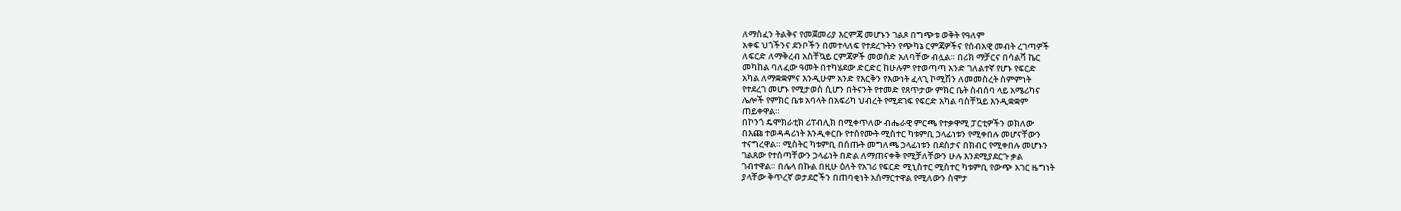ለማስፈን ትልቅና የመጀመሪያ እርምጃ መሆኑን ገልጾ በግጭቱ ወቅት የዓለም
አቀፍ ህጎችንና ደንቦችን በመተላለፍ የተደረጉትን የጭካኔ ርምጃዎችና የሰብአዊ መብት ረገጣዎች
ለፍርድ ለማቅረብ አስቸኳይ ርምጃዎች መወሰድ አለባቸው ብሏል። በሪክ ማቻርና በሳልቫ ኬር
መካከል ባለፈው ዓመት በተካሄደው ድርድር ከሁሉም የተወጣጣ አንድ ገለልተኛ የሆኑ የፍርድ
አካል ለማቋቋምና እንዲሁም አንድ የእርቅን የእውነት ፈላጊ ኮሚሽን ለመመስረት ስምምነት
የተደረገ መሆኑ የሚታወስ ሲሆን በትናንት የተመድ የጸጥታው ምክር ቤት ስብሰባ ላይ አሜሪካና
ሌሎች የምክር ቤቱ አባላት በአፍሪካ ህብረት የሚደገፍ የፍርድ አካል ባስቸኳይ እንዲቋቋም
ጠይቀዋል።
በኮንጎ ዴሞክራቲክ ሪፐብሊክ በሚቀጥለው ብሔራዊ ምርጫ የተቃዋሚ ፓርቲዎችን ወክለው
በእጩ ተወዳዳሪነት እንዲቀርቡ የተሰየሙት ሚስተር ካቱምቢ ኃላፊነቱን የሚቀበሉ መሆናቸውን
ተናግረዋል። ሚስትር ካቱምቢ በሰጡት መግለጫ ኃላፊነቱን በደስታና በክብር የሚቀበሉ መሆኑን
ገልጸው የተሰጣቸውን ኃላፊነት በድል ለማጠናቀቅ የሚቻለቸውን ሁሉ እንደሚያደርጉ ቃል
ገብተዋል። በሌላ በኩል በዚሁ ዕለት የአገሪ የፍርድ ሚኒስተር ሚስተር ካቱምቢ የውጭ አገር ዜግነት
ያላቸው ቅጥረኛ ወታደሮችን በጠባቂነት አሰማርተዋል የሚለውን ስሞታ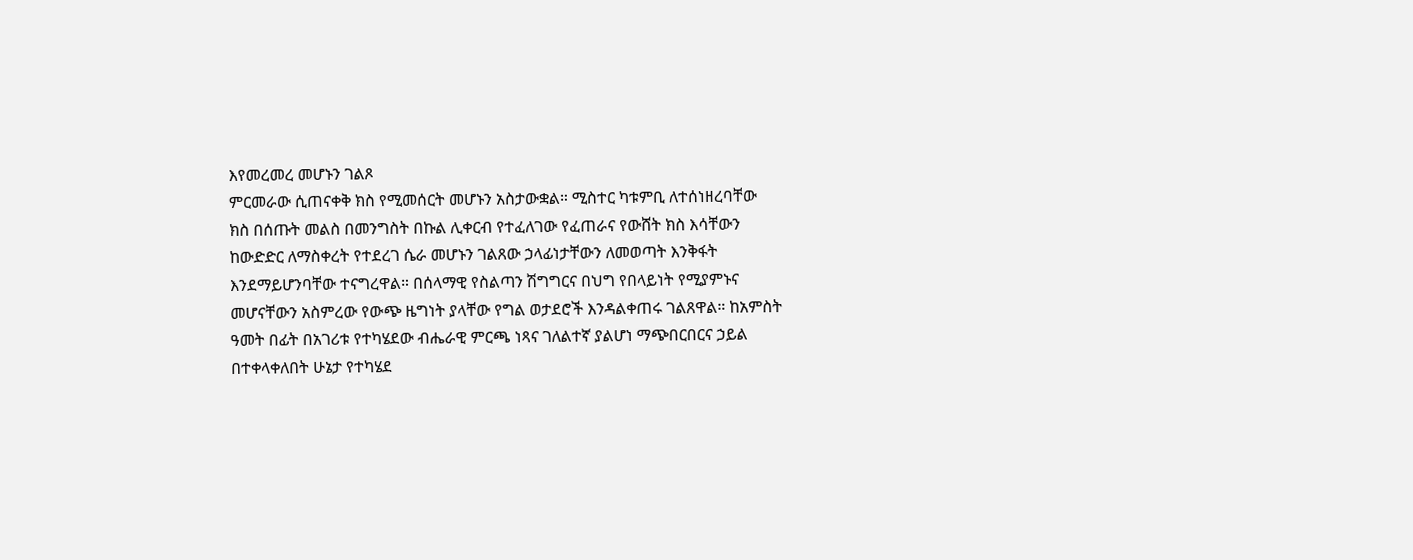እየመረመረ መሆኑን ገልጾ
ምርመራው ሲጠናቀቅ ክስ የሚመሰርት መሆኑን አስታውቋል። ሚስተር ካቱምቢ ለተሰነዘረባቸው
ክስ በሰጡት መልስ በመንግስት በኩል ሊቀርብ የተፈለገው የፈጠራና የውሸት ክስ እሳቸውን
ከውድድር ለማስቀረት የተደረገ ሴራ መሆኑን ገልጸው ኃላፊነታቸውን ለመወጣት እንቅፋት
እንደማይሆንባቸው ተናግረዋል። በሰላማዊ የስልጣን ሽግግርና በህግ የበላይነት የሚያምኑና
መሆናቸውን አስምረው የውጭ ዜግነት ያላቸው የግል ወታደሮች እንዳልቀጠሩ ገልጸዋል። ከአምስት
ዓመት በፊት በአገሪቱ የተካሄደው ብሔራዊ ምርጫ ነጻና ገለልተኛ ያልሆነ ማጭበርበርና ኃይል
በተቀላቀለበት ሁኔታ የተካሄደ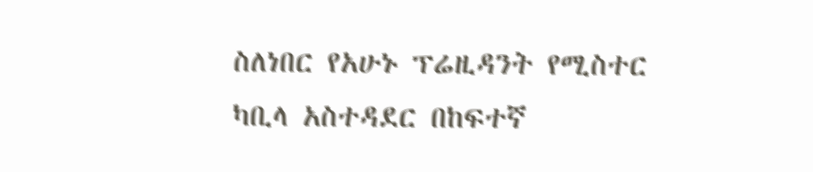ስለነበር የአሁኑ ፕሬዚዳንት የሚስተር ካቢላ አስተዳደር በከፍተኛ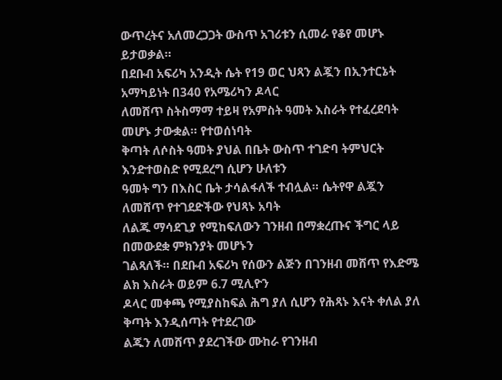ውጥረትና አለመረጋጋት ውስጥ አገሪቱን ሲመራ የቆየ መሆኑ ይታወቃል።
በደቡብ አፍሪካ አንዲት ሴት የ19 ወር ህጻን ልጇን በኢንተርኔት አማካይነት በ340 የአሜሪካን ዶላር
ለመሸጥ ስትስማማ ተይዛ የአምስት ዓመት እስራት የተፈረደባት መሆኑ ታውቋል። የተወሰነባት
ቅጣት ለሶስት ዓመት ያህል በቤት ውስጥ ተገድባ ትምህርት እንድተወስድ የሚደረግ ሲሆን ሁለቱን
ዓመት ግን በእስር ቤት ታሳልፋለች ተብሏል። ሴትየዋ ልጇን ለመሸጥ የተገደድችው የህጻኑ አባት
ለልጁ ማሳደጊያ የሚከፍለውን ገንዘብ በማቋረጡና ችግር ላይ በመውደቋ ምክንያት መሆኑን
ገልጻለች። በደቡብ አፍሪካ የሰውን ልጅን በገንዘብ መሸጥ የእድሜ ልክ እስራት ወይም 6.7 ሚሊዮን
ዶላር መቀጫ የሚያስከፍል ሕግ ያለ ሲሆን የሕጻኑ እናት ቀለል ያለ ቅጣት እንዲሰጣት የተደረገው
ልጁን ለመሸጥ ያደረገችው ሙከራ የገንዘብ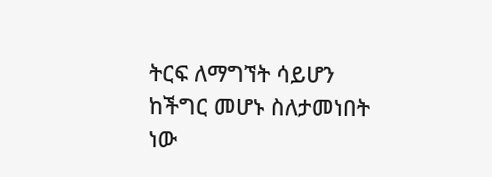ትርፍ ለማግኘት ሳይሆን ከችግር መሆኑ ስለታመነበት
ነው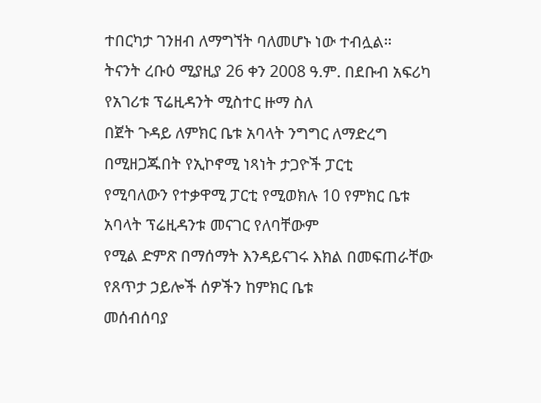ተበርካታ ገንዘብ ለማግኘት ባለመሆኑ ነው ተብሏል።
ትናንት ረቡዕ ሚያዚያ 26 ቀን 2008 ዓ.ም. በደቡብ አፍሪካ የአገሪቱ ፕሬዚዳንት ሚስተር ዙማ ስለ
በጀት ጉዳይ ለምክር ቤቱ አባላት ንግግር ለማድረግ በሚዘጋጁበት የኢኮኖሚ ነጻነት ታጋዮች ፓርቲ
የሚባለውን የተቃዋሚ ፓርቲ የሚወክሉ 10 የምክር ቤቱ አባላት ፕሬዚዳንቱ መናገር የለባቸውም
የሚል ድምጽ በማሰማት እንዳይናገሩ እክል በመፍጠራቸው የጸጥታ ኃይሎች ሰዎችን ከምክር ቤቱ
መሰብሰባያ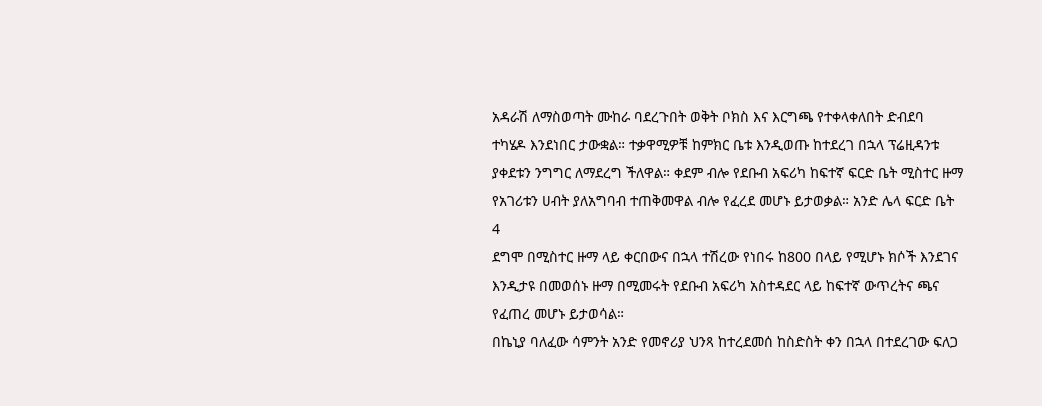አዳራሽ ለማስወጣት ሙከራ ባደረጉበት ወቅት ቦክስ እና እርግጫ የተቀላቀለበት ድብደባ
ተካሄዶ እንደነበር ታውቋል። ተቃዋሚዎቹ ከምክር ቤቱ እንዲወጡ ከተደረገ በኋላ ፕሬዚዳንቱ
ያቀደቱን ንግግር ለማደረግ ችለዋል። ቀደም ብሎ የደቡብ አፍሪካ ከፍተኛ ፍርድ ቤት ሚስተር ዙማ
የአገሪቱን ሀብት ያለአግባብ ተጠቅመዋል ብሎ የፈረደ መሆኑ ይታወቃል። አንድ ሌላ ፍርድ ቤት
4
ደግሞ በሚስተር ዙማ ላይ ቀርበውና በኋላ ተሽረው የነበሩ ከ800 በላይ የሚሆኑ ክሶች እንደገና
እንዲታዩ በመወሰኑ ዙማ በሚመሩት የደቡብ አፍሪካ አስተዳደር ላይ ከፍተኛ ውጥረትና ጫና
የፈጠረ መሆኑ ይታወሳል።
በኬኒያ ባለፈው ሳምንት አንድ የመኖሪያ ህንጻ ከተረደመሰ ከስድስት ቀን በኋላ በተደረገው ፍለጋ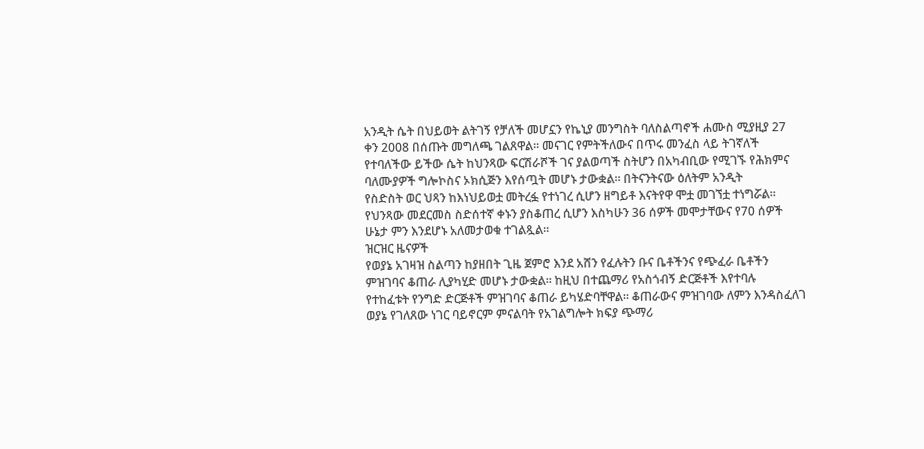አንዲት ሴት በህይወት ልትገኝ የቻለች መሆኗን የኬኒያ መንግስት ባለስልጣኖች ሐሙስ ሚያዚያ 27
ቀን 2008 በሰጡት መግለጫ ገልጸዋል። መናገር የምትችለውና በጥሩ መንፈስ ላይ ትገኛለች
የተባለችው ይችው ሴት ከህንጻው ፍርሽራሾች ገና ያልወጣች ስትሆን በአካብቢው የሚገኙ የሕክምና
ባለሙያዎች ግሎኮስና ኦክሲጅን እየሰጧት መሆኑ ታውቋል። በትናንትናው ዕለትም አንዲት
የስድስት ወር ህጻን ከእነህይወቷ መትረፏ የተነገረ ሲሆን ዘግይቶ እናትየዋ ሞቷ መገኘቷ ተነግሯል።
የህንጻው መደርመስ ስድሰተኛ ቀኑን ያስቆጠረ ሲሆን እስካሁን 36 ሰዎች መሞታቸውና የ70 ሰዎች
ሁኔታ ምን እንደሆኑ አለመታወቁ ተገልጿል።
ዝርዝር ዜናዎች
የወያኔ አገዛዝ ስልጣን ከያዘበት ጊዜ ጀምሮ እንደ አሸን የፈሉትን ቡና ቤቶችንና የጭፈራ ቤቶችን
ምዝገባና ቆጠራ ሊያካሂድ መሆኑ ታውቋል። ከዚህ በተጨማሪ የአስጎብኝ ድርጅቶች እየተባሉ
የተከፈቱት የንግድ ድርጅቶች ምዝገባና ቆጠራ ይካሄድባቸዋል። ቆጠራውና ምዝገባው ለምን እንዳስፈለገ
ወያኔ የገለጸው ነገር ባይኖርም ምናልባት የአገልግሎት ክፍያ ጭማሪ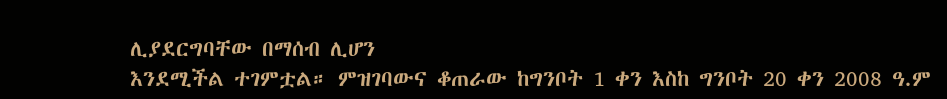ሊያደርግባቸው በማሰብ ሊሆን
እንደሚችል ተገምቷል። ምዝገባውና ቆጠራው ከግንቦት 1 ቀን እስከ ግንቦት 20 ቀን 2008 ዓ.ም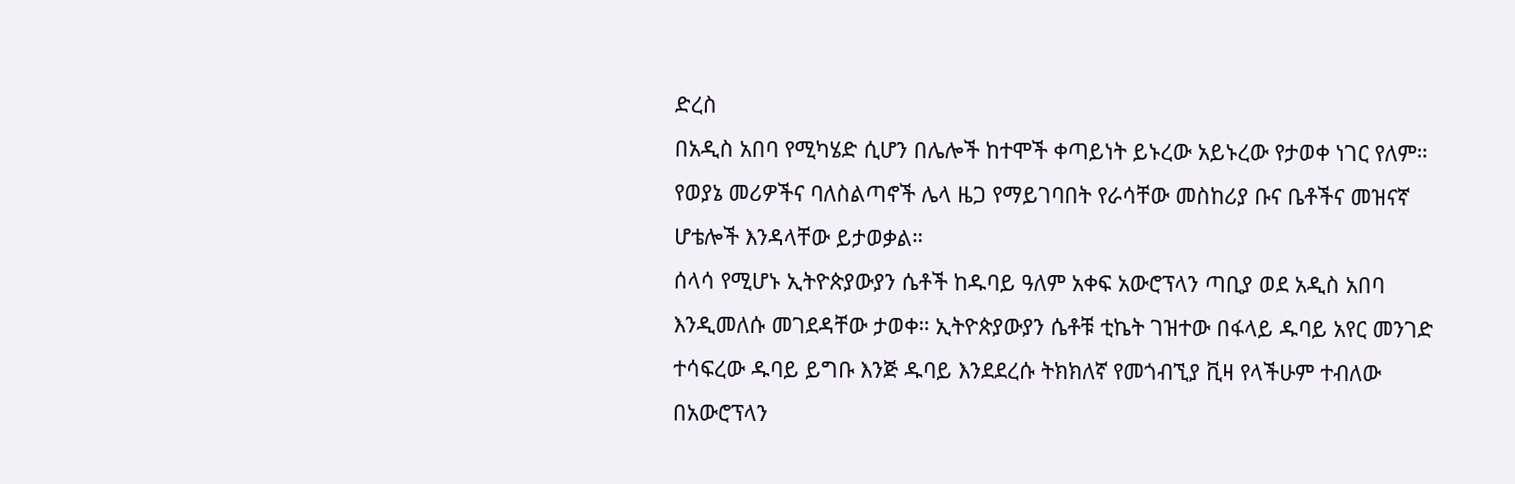ድረስ
በአዲስ አበባ የሚካሄድ ሲሆን በሌሎች ከተሞች ቀጣይነት ይኑረው አይኑረው የታወቀ ነገር የለም።
የወያኔ መሪዎችና ባለስልጣኖች ሌላ ዜጋ የማይገባበት የራሳቸው መስከሪያ ቡና ቤቶችና መዝናኛ
ሆቴሎች እንዳላቸው ይታወቃል።
ሰላሳ የሚሆኑ ኢትዮጵያውያን ሴቶች ከዱባይ ዓለም አቀፍ አውሮፕላን ጣቢያ ወደ አዲስ አበባ
እንዲመለሱ መገደዳቸው ታወቀ። ኢትዮጵያውያን ሴቶቹ ቲኬት ገዝተው በፋላይ ዱባይ አየር መንገድ
ተሳፍረው ዱባይ ይግቡ እንጅ ዱባይ እንደደረሱ ትክክለኛ የመጎብኚያ ቪዛ የላችሁም ተብለው
በአውሮፕላን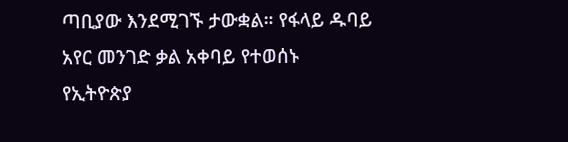ጣቢያው እንደሚገኙ ታውቋል። የፋላይ ዱባይ አየር መንገድ ቃል አቀባይ የተወሰኑ
የኢትዮጵያ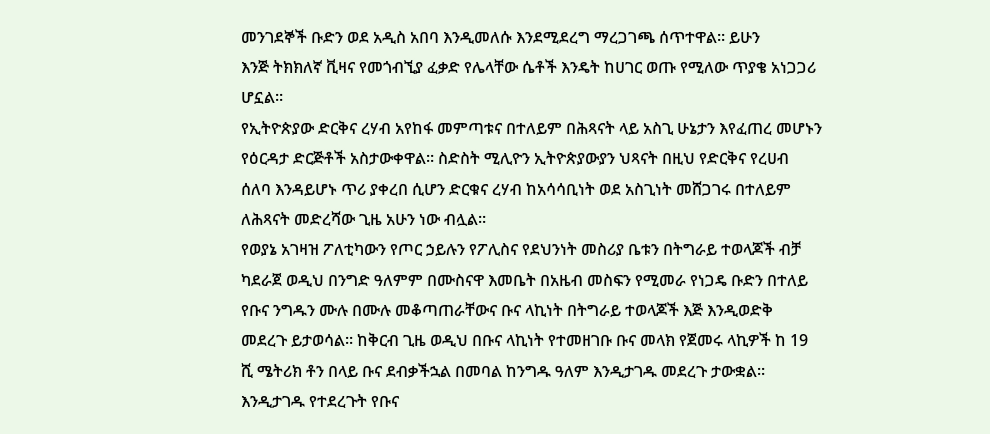መንገደኞች ቡድን ወደ አዲስ አበባ እንዲመለሱ እንደሚደረግ ማረጋገጫ ሰጥተዋል። ይሁን
እንጅ ትክክለኛ ቪዛና የመጎብኚያ ፈቃድ የሌላቸው ሴቶች እንዴት ከሀገር ወጡ የሚለው ጥያቄ አነጋጋሪ
ሆኗል።
የኢትዮጵያው ድርቅና ረሃብ አየከፋ መምጣቱና በተለይም በሕጻናት ላይ አስጊ ሁኔታን እየፈጠረ መሆኑን
የዕርዳታ ድርጅቶች አስታውቀዋል። ስድስት ሚሊዮን ኢትዮጵያውያን ህጻናት በዚህ የድርቅና የረሀብ
ሰለባ እንዳይሆኑ ጥሪ ያቀረበ ሲሆን ድርቁና ረሃብ ከአሳሳቢነት ወደ አስጊነት መሸጋገሩ በተለይም
ለሕጻናት መድረሻው ጊዜ አሁን ነው ብሏል።
የወያኔ አገዛዝ ፖለቲካውን የጦር ኃይሉን የፖሊስና የደህንነት መስሪያ ቤቱን በትግራይ ተወላጆች ብቻ
ካደራጀ ወዲህ በንግድ ዓለምም በሙስናዋ እመቤት በአዜብ መስፍን የሚመራ የነጋዴ ቡድን በተለይ
የቡና ንግዱን ሙሉ በሙሉ መቆጣጠራቸውና ቡና ላኪነት በትግራይ ተወላጆች እጅ እንዲወድቅ
መደረጉ ይታወሳል። ከቅርብ ጊዜ ወዲህ በቡና ላኪነት የተመዘገቡ ቡና መላክ የጀመሩ ላኪዎች ከ 19
ሺ ሜትሪክ ቶን በላይ ቡና ደብቃችኋል በመባል ከንግዱ ዓለም እንዲታገዱ መደረጉ ታውቋል።
እንዲታገዱ የተደረጉት የቡና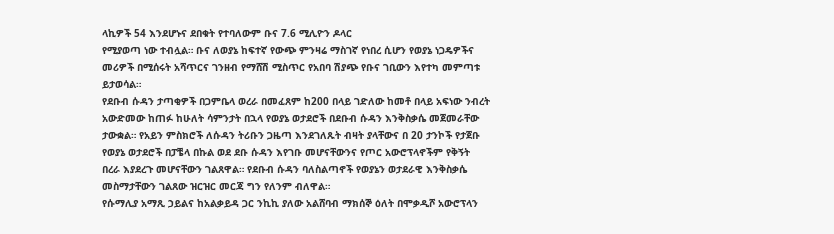ላኪዎች 54 እንደሆኑና ደበቁት የተባለውም ቡና 7.6 ሚሊዮን ዶላር
የሚያወጣ ነው ተብሏል። ቡና ለወያኔ ከፍተኛ የውጭ ምንዛሬ ማስገኛ የነበረ ሲሆን የወያኔ ነጋዴዎችና
መሪዎች በሚሰሩት አሻጥርና ገንዘብ የማሸሽ ሚስጥር የአበባ ሽያጭ የቡና ገቢውን እየተካ መምጣቱ
ይታወሳል።
የደቡብ ሱዳን ታጣቂዎች በጋምቤላ ወረራ በመፈጸም ከ200 በላይ ገድለው ከመቶ በላይ አፍነው ንብረት
አውድመው ከጠፉ ከሁለት ሳምንታት በኋላ የወያኔ ወታደሮች በደቡብ ሱዳን እንቅስቃሴ መጀመራቸው
ታውቋል። የአይን ምስክሮች ለሱዳን ትሪቡን ጋዜጣ እንደገለጹት ብዛት ያላቸውና በ 20 ታንኮች የታጀቡ
የወያኔ ወታደሮች በፓቼላ በኩል ወደ ደቡ ሱዳን እየገቡ መሆናቸውንና የጦር አውሮፕላኖችም የቅኝት
በረራ እያደረጉ መሆናቸውን ገልጸዋል። የደቡብ ሱዳን ባለስልጣኖች የወያኔን ወታደራዊ እንቅስቃሴ
መስማታቸውን ገልጸው ዝርዝር መርጃ ግን የለንም ብለዋል።
የሱማሊያ አማጺ ኃይልና ከአልቃይዳ ጋር ንኪኪ ያለው አልሸባብ ማክሰኞ ዕለት በሞቃዲሾ አውሮፕላን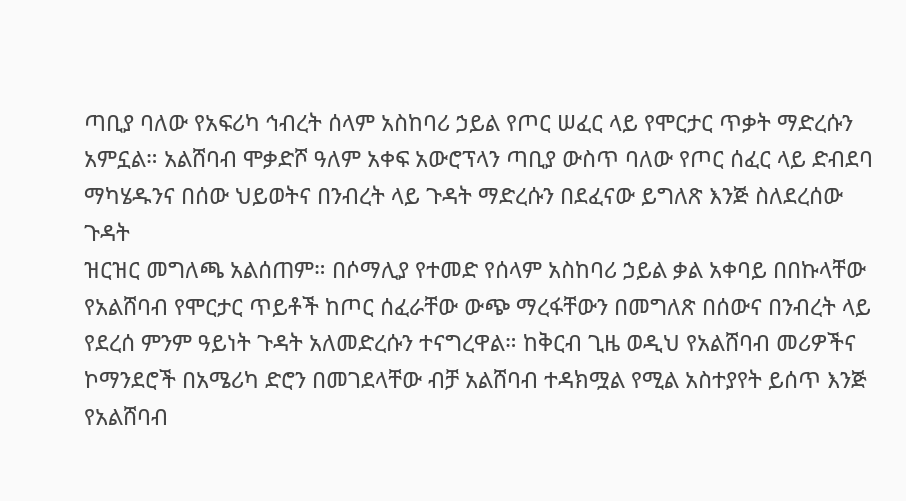ጣቢያ ባለው የአፍሪካ ኅብረት ሰላም አስከባሪ ኃይል የጦር ሠፈር ላይ የሞርታር ጥቃት ማድረሱን
አምኗል። አልሸባብ ሞቃድሾ ዓለም አቀፍ አውሮፕላን ጣቢያ ውስጥ ባለው የጦር ሰፈር ላይ ድብደባ
ማካሄዱንና በሰው ህይወትና በንብረት ላይ ጉዳት ማድረሱን በደፈናው ይግለጽ እንጅ ስለደረሰው ጉዳት
ዝርዝር መግለጫ አልሰጠም። በሶማሊያ የተመድ የሰላም አስከባሪ ኃይል ቃል አቀባይ በበኩላቸው
የአልሸባብ የሞርታር ጥይቶች ከጦር ሰፈራቸው ውጭ ማረፋቸውን በመግለጽ በሰውና በንብረት ላይ
የደረሰ ምንም ዓይነት ጉዳት አለመድረሱን ተናግረዋል። ከቅርብ ጊዜ ወዲህ የአልሸባብ መሪዎችና
ኮማንደሮች በአሜሪካ ድሮን በመገደላቸው ብቻ አልሸባብ ተዳክሟል የሚል አስተያየት ይሰጥ እንጅ
የአልሸባብ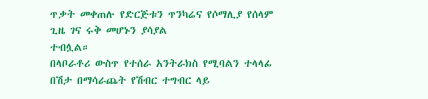ጥቃት መቀጠሉ የድርጅቱን ጥንካሬና የሶማሊያ የሰላም ጊዜ ገና ሩቅ መሆኑን ያሳያል
ተብሏል።
በላቦራቶሪ ውስጥ የተሰራ አንትራክስ የሚባልን ተላላፊ በሽታ በማሳራጨት የሽብር ተግብር ላይ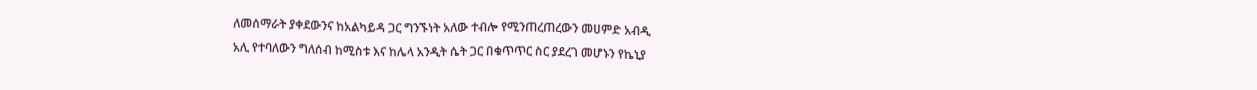ለመሰማራት ያቀደውንና ከአልካይዳ ጋር ግንኙነት አለው ተብሎ የሚንጠረጠረውን መሀምድ አብዲ
አሊ የተባለውን ግለሰብ ከሚስቱ እና ከሌላ አንዲት ሴት ጋር በቁጥጥር ስር ያደረገ መሆኑን የኬኒያ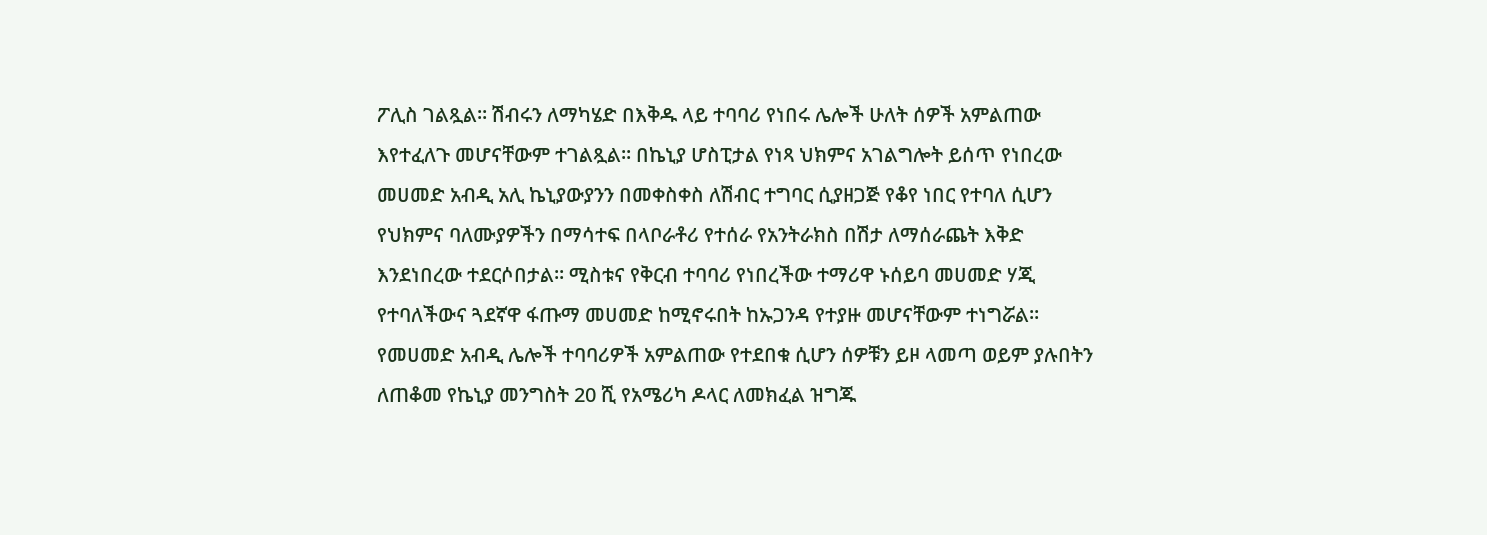ፖሊስ ገልጿል። ሽብሩን ለማካሄድ በእቅዱ ላይ ተባባሪ የነበሩ ሌሎች ሁለት ሰዎች አምልጠው
እየተፈለጉ መሆናቸውም ተገልጿል። በኬኒያ ሆስፒታል የነጻ ህክምና አገልግሎት ይሰጥ የነበረው
መሀመድ አብዲ አሊ ኬኒያውያንን በመቀስቀስ ለሽብር ተግባር ሲያዘጋጅ የቆየ ነበር የተባለ ሲሆን
የህክምና ባለሙያዎችን በማሳተፍ በላቦራቶሪ የተሰራ የአንትራክስ በሽታ ለማሰራጨት እቅድ
እንደነበረው ተደርሶበታል። ሚስቱና የቅርብ ተባባሪ የነበረችው ተማሪዋ ኑሰይባ መሀመድ ሃጂ
የተባለችውና ጓደኛዋ ፋጡማ መሀመድ ከሚኖሩበት ከኡጋንዳ የተያዙ መሆናቸውም ተነግሯል።
የመሀመድ አብዲ ሌሎች ተባባሪዎች አምልጠው የተደበቁ ሲሆን ሰዎቹን ይዞ ላመጣ ወይም ያሉበትን
ለጠቆመ የኬኒያ መንግስት 20 ሺ የአሜሪካ ዶላር ለመክፈል ዝግጁ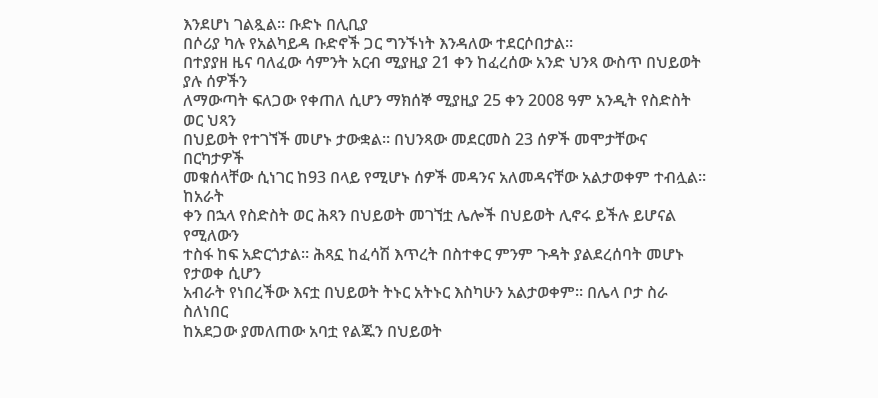እንደሆነ ገልጿል። ቡድኑ በሊቢያ
በሶሪያ ካሉ የአልካይዳ ቡድኖች ጋር ግንኙነት እንዳለው ተደርሶበታል።
በተያያዘ ዜና ባለፈው ሳምንት አርብ ሚያዚያ 21 ቀን ከፈረሰው አንድ ህንጻ ውስጥ በህይወት ያሉ ሰዎችን
ለማውጣት ፍለጋው የቀጠለ ሲሆን ማክሰኞ ሚያዚያ 25 ቀን 2008 ዓም አንዲት የስድስት ወር ህጻን
በህይወት የተገኘች መሆኑ ታውቋል። በህንጻው መደርመስ 23 ሰዎች መሞታቸውና በርካታዎች
መቁሰላቸው ሲነገር ከ93 በላይ የሚሆኑ ሰዎች መዳንና አለመዳናቸው አልታወቀም ተብሏል። ከአራት
ቀን በኋላ የስድስት ወር ሕጻን በህይወት መገኘቷ ሌሎች በህይወት ሊኖሩ ይችሉ ይሆናል የሚለውን
ተስፋ ከፍ አድርጎታል። ሕጻኗ ከፈሳሽ እጥረት በስተቀር ምንም ጉዳት ያልደረሰባት መሆኑ የታወቀ ሲሆን
አብራት የነበረችው እናቷ በህይወት ትኑር አትኑር እስካሁን አልታወቀም። በሌላ ቦታ ስራ ስለነበር
ከአደጋው ያመለጠው አባቷ የልጁን በህይወት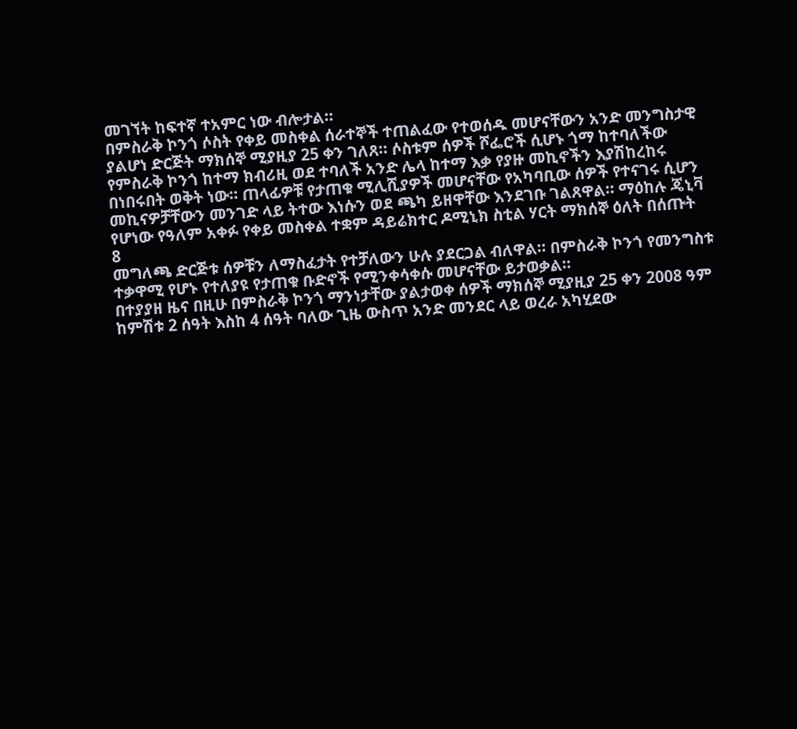መገኘት ከፍተኛ ተአምር ነው ብሎታል።
በምስራቅ ኮንጎ ሶስት የቀይ መስቀል ሰራተኞች ተጠልፈው የተወሰዱ መሆናቸውን አንድ መንግስታዊ
ያልሆነ ድርጅት ማክሰኞ ሚያዚያ 25 ቀን ገለጸ። ሶስቱም ሰዎች ሾፌሮች ሲሆኑ ጎማ ከተባለችው
የምስራቅ ኮንጎ ከተማ ክብሪዚ ወደ ተባለች አንድ ሌላ ከተማ እቃ የያዙ መኪኖችን እያሽከረከሩ
በነበሩበት ወቅት ነው። ጠላፊዎቹ የታጠቁ ሚሊሺያዎች መሆናቸው የአካባቢው ሰዎች የተናገሩ ሲሆን
መኪናዎቻቸውን መንገድ ላይ ትተው እነሱን ወደ ጫካ ይዘዋቸው እንደገቡ ገልጸዋል። ማዕከሉ ጄኒቫ
የሆነው የዓለም አቀፉ የቀይ መስቀል ተቋም ዳይሬክተር ዶሚኒክ ስቲል ሃርት ማክሰኞ ዕለት በሰጡት
8
መግለጫ ድርጅቱ ሰዎቹን ለማስፈታት የተቻለውን ሁሉ ያደርጋል ብለዋል። በምስራቅ ኮንጎ የመንግስቱ
ተቃዋሚ የሆኑ የተለያዩ የታጠቁ ቡድኖች የሚንቀሳቀሱ መሆናቸው ይታወቃል።
በተያያዘ ዜና በዚሁ በምስራቅ ኮንጎ ማንነታቸው ያልታወቀ ሰዎች ማክሰኞ ሚያዚያ 25 ቀን 2008 ዓም
ከምሽቱ 2 ሰዓት እስከ 4 ሰዓት ባለው ጊዜ ውስጥ አንድ መንደር ላይ ወረራ አካሂደው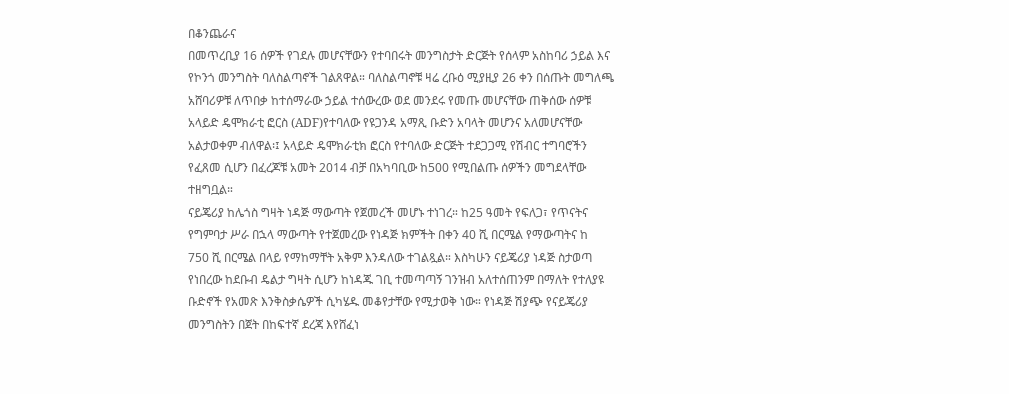በቆንጨራና
በመጥረቢያ 16 ሰዎች የገደሉ መሆናቸውን የተባበሩት መንግስታት ድርጅት የሰላም አስከባሪ ኃይል እና
የኮንጎ መንግስት ባለስልጣኖች ገልጸዋል። ባለስልጣኖቹ ዛሬ ረቡዕ ሚያዚያ 26 ቀን በሰጡት መግለጫ
አሸባሪዎቹ ለጥበቃ ከተሰማራው ኃይል ተሰውረው ወደ መንደሩ የመጡ መሆናቸው ጠቅሰው ሰዎቹ
አላይድ ዴሞክራቲ ፎርስ (ADF)የተባለው የዩጋንዳ አማጺ ቡድን አባላት መሆንና አለመሆናቸው
አልታወቀም ብለዋል፡፤ አላይድ ዴሞክራቲክ ፎርስ የተባለው ድርጅት ተደጋጋሚ የሽብር ተግባሮችን
የፈጸመ ሲሆን በፈረጆቹ አመት 2014 ብቻ በአካባቢው ከ500 የሚበልጡ ሰዎችን መግደላቸው
ተዘግቧል።
ናይጄሪያ ከሌጎስ ግዛት ነዳጅ ማውጣት የጀመረች መሆኑ ተነገረ። ከ25 ዓመት የፍለጋ፣ የጥናትና
የግምባታ ሥራ በኋላ ማውጣት የተጀመረው የነዳጅ ክምችት በቀን 40 ሺ በርሜል የማውጣትና ከ
750 ሺ በርሜል በላይ የማከማቸት አቅም እንዳለው ተገልጿል። እስካሁን ናይጄሪያ ነዳጅ ስታወጣ
የነበረው ከደቡብ ዴልታ ግዛት ሲሆን ከነዳጁ ገቢ ተመጣጣኝ ገንዝብ አለተሰጠንም በማለት የተለያዩ
ቡድኖች የአመጽ እንቅስቃሴዎች ሲካሄዱ መቆየታቸው የሚታወቅ ነው። የነዳጅ ሽያጭ የናይጄሪያ
መንግስትን በጀት በከፍተኛ ደረጃ እየሸፈነ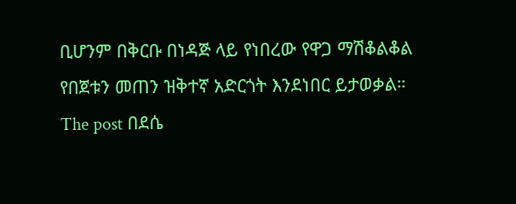ቢሆንም በቅርቡ በነዳጅ ላይ የነበረው የዋጋ ማሽቆልቆል
የበጀቱን መጠን ዝቅተኛ አድርጎት እንደነበር ይታወቃል።
The post በደሴ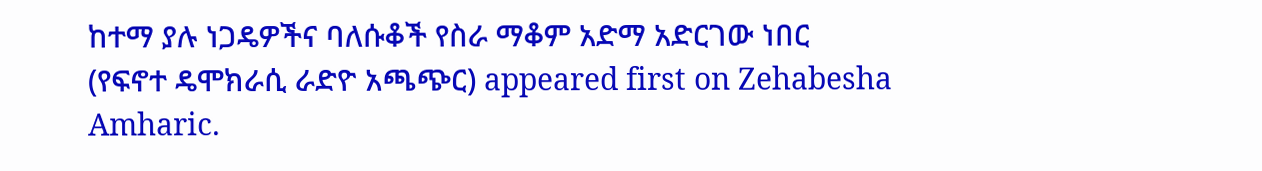ከተማ ያሉ ነጋዴዎችና ባለሱቆች የስራ ማቆም አድማ አድርገው ነበር (የፍኖተ ዴሞክራሲ ራድዮ አጫጭር) appeared first on Zehabesha Amharic.